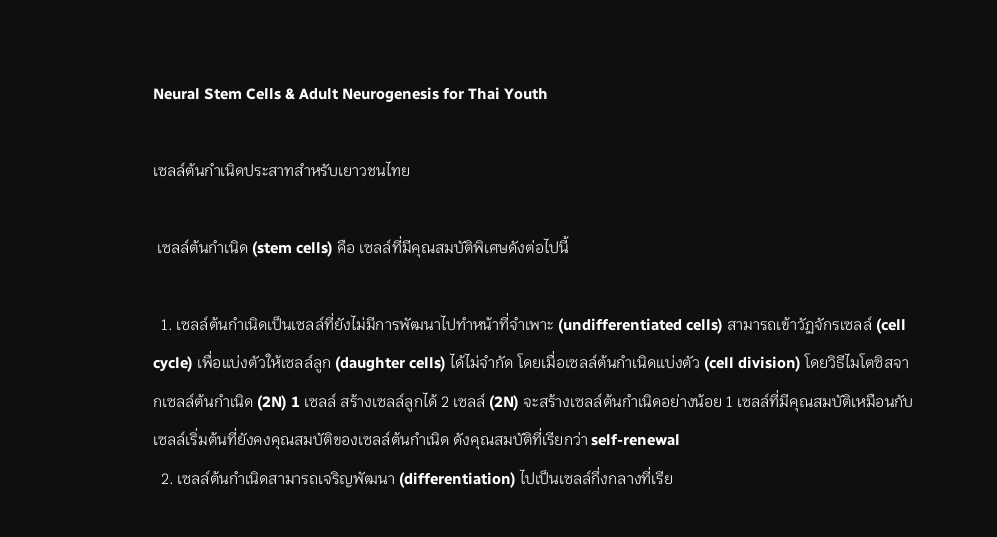Neural Stem Cells & Adult Neurogenesis for Thai Youth

เซลล์ต้นกำเนิดประสาทสำหรับเยาวชนไทย

 เซลล์ต้นกำเนิด (stem cells) คือ เซลล์ที่มีคุณสมบัติพิเศษดังต่อไปนี้

  1. เซลล์ต้นกำเนิดเป็นเซลล์ที่ยังไม่มีการพัฒนาไปทำหน้าที่จำเพาะ (undifferentiated cells) สามารถเข้าวัฏจักรเซลล์ (cell cycle) เพื่อแบ่งตัวให้เซลล์ลูก (daughter cells) ได้ไม่จำกัด โดยเมื่อเซลล์ต้นกำเนิดแบ่งตัว (cell division) โดยวิธีไมโตซิสจากเซลล์ต้นกำเนิด (2N) 1 เซลล์ สร้างเซลล์ลูกได้ 2 เซลล์ (2N) จะสร้างเซลล์ต้นกำเนิดอย่างน้อย 1 เซลล์ที่มีคุณสมบัติเหมือนกับเซลล์เริ่มต้นที่ยังคงคุณสมบัติของเซลล์ต้นกำเนิด ดังคุณสมบัติที่เรียกว่า self-renewal
  2. เซลล์ต้นกำเนิดสามารถเจริญพัฒนา (differentiation) ไปเป็นเซลล์กึ่งกลางที่เรีย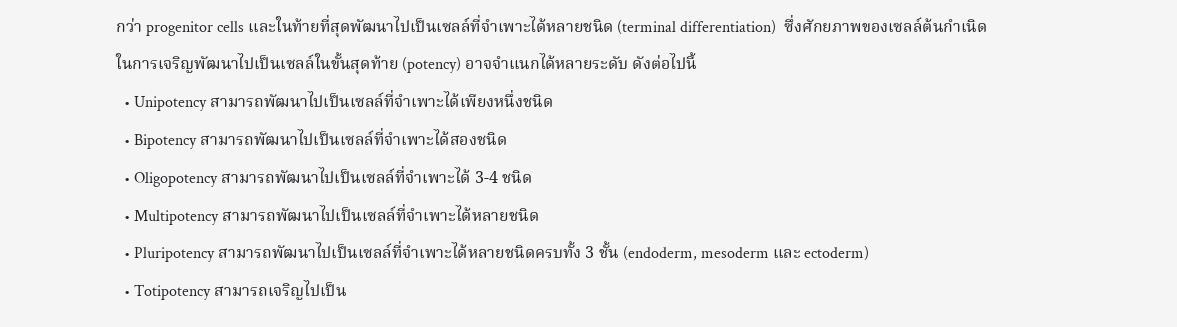กว่า progenitor cells และในท้ายที่สุดพัฒนาไปเป็นเซลล์ที่จำเพาะได้หลายชนิด (terminal differentiation)  ซึ่งศักยภาพของเซลล์ต้นกำเนิดในการเจริญพัฒนาไปเป็นเซลล์ในขั้นสุดท้าย (potency) อาจจำแนกได้หลายระดับ ดังต่อไปนี้
  • Unipotency สามารถพัฒนาไปเป็นเซลล์ที่จำเพาะได้เพียงหนึ่งชนิด
  • Bipotency สามารถพัฒนาไปเป็นเซลล์ที่จำเพาะได้สองชนิด
  • Oligopotency สามารถพัฒนาไปเป็นเซลล์ที่จำเพาะได้ 3-4 ชนิด
  • Multipotency สามารถพัฒนาไปเป็นเซลล์ที่จำเพาะได้หลายชนิด
  • Pluripotency สามารถพัฒนาไปเป็นเซลล์ที่จำเพาะได้หลายชนิดครบทั้ง 3 ชั้น (endoderm, mesoderm และ ectoderm)
  • Totipotency สามารถเจริญไปเป็น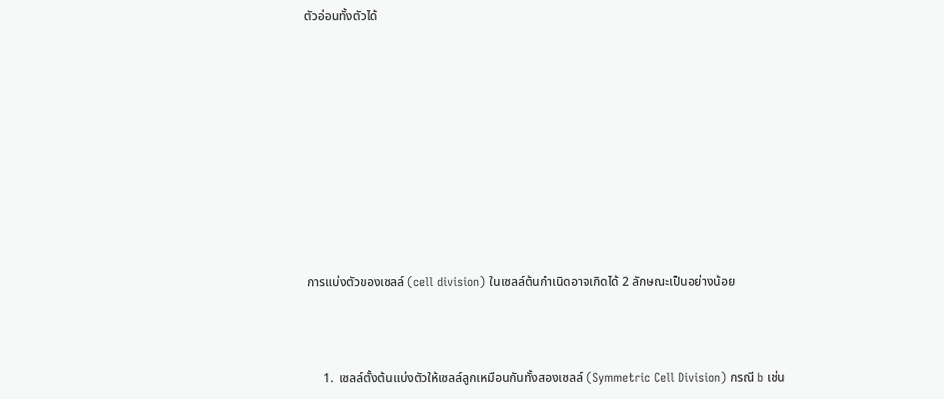ตัวอ่อนทั้งตัวได้










 การแบ่งตัวของเซลล์ (cell division) ในเซลล์ต้นกำเนิดอาจเกิดได้ 2 ลักษณะเป็นอย่างน้อย



      1.  เซลล์ตั้งต้นแบ่งตัวให้เซลล์ลูกเหมือนกันทั้งสองเซลล์ (Symmetric Cell Division) กรณี b เช่น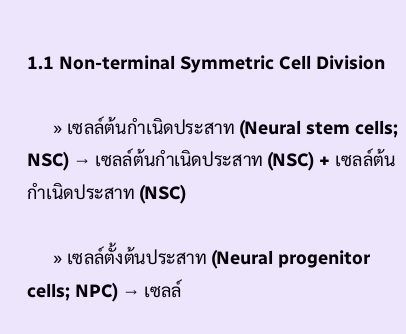1.1 Non-terminal Symmetric Cell Division

      » เซลล์ต้นกำเนิดประสาท (Neural stem cells; NSC) → เซลล์ต้นกำเนิดประสาท (NSC) + เซลล์ต้นกำเนิดประสาท (NSC)

      » เซลล์ตั้งต้นประสาท (Neural progenitor cells; NPC) → เซลล์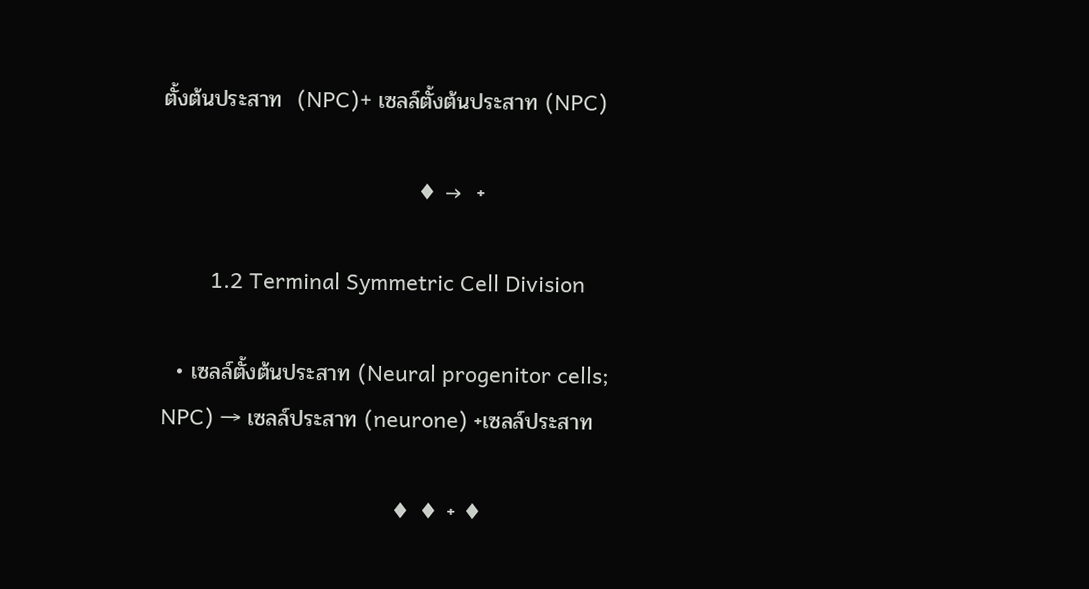ตั้งต้นประสาท  (NPC)+ เซลล์ตั้งต้นประสาท (NPC)

                                 ♦ →  +

        1.2 Terminal Symmetric Cell Division

  • เซลล์ตั้งต้นประสาท (Neural progenitor cells; NPC) → เซลล์ประสาท (neurone) +เซลล์ประสาท

                              ♦ ♦ + ♦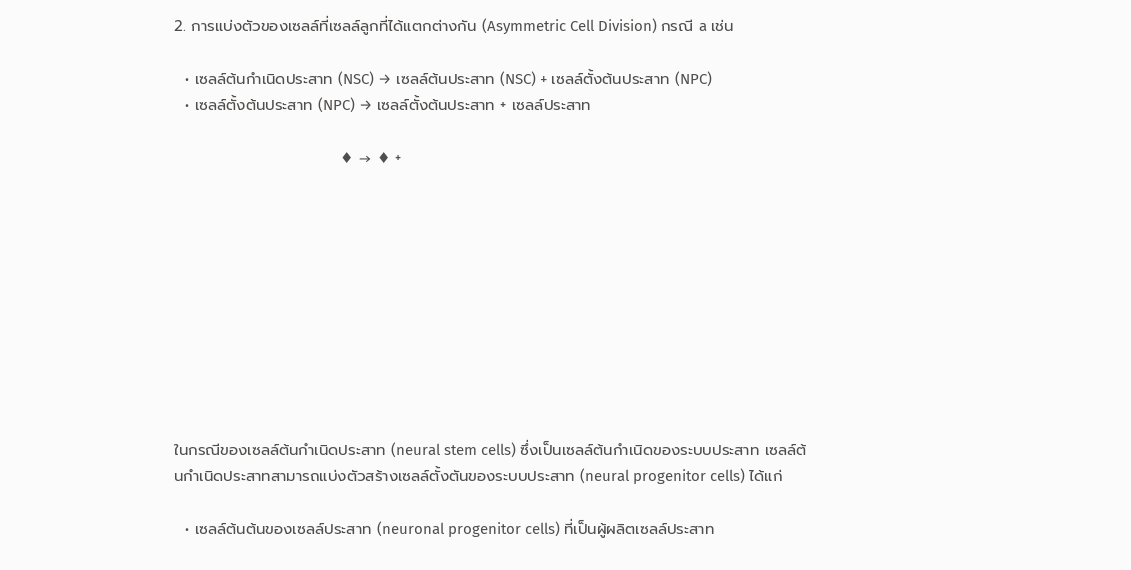2. การแบ่งตัวของเซลล์ที่เซลล์ลูกที่ได้แตกต่างกัน (Asymmetric Cell Division) กรณี a เช่น

  • เซลล์ต้นกำเนิดประสาท (NSC) → เซลล์ต้นประสาท (NSC) + เซลล์ตั้งต้นประสาท (NPC)
  • เซลล์ตั้งต้นประสาท (NPC) → เซลล์ตั้งต้นประสาท + เซลล์ประสาท

                              ♦ → ♦ +










ในกรณีของเซลล์ต้นกำเนิดประสาท (neural stem cells) ซึ่งเป็นเซลล์ต้นกำเนิดของระบบประสาท เซลล์ต้นกำเนิดประสาทสามารถแบ่งตัวสร้างเซลล์ตั้งตันของระบบประสาท (neural progenitor cells) ได้แก่

  • เซลล์ต้นต้นของเซลล์ประสาท (neuronal progenitor cells) ที่เป็นผู้ผลิตเซลล์ประสาท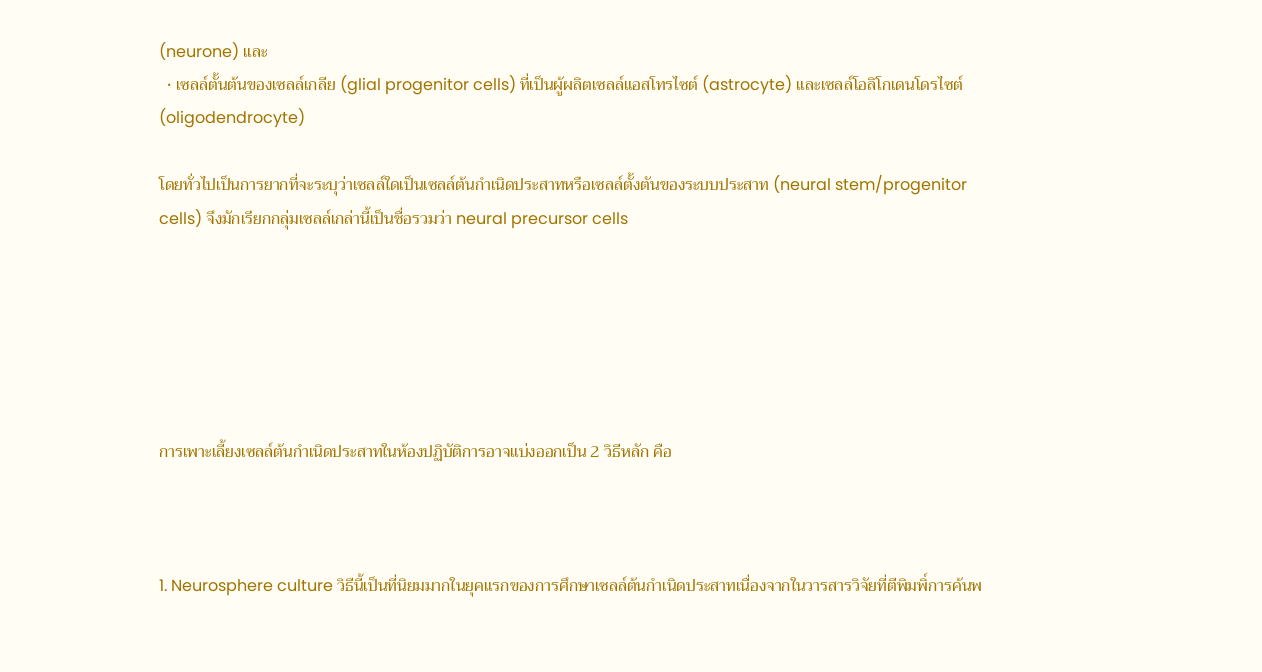(neurone) และ
  • เซลล์ตั้นต้นของเซลล์เกลีย (glial progenitor cells) ที่เป็นผู้ผลิตเซลล์แอสโทรไซต์ (astrocyte) และเซลล์โอลิโกเดนโดรไซต์ (oligodendrocyte)

โดยทั่วไปเป็นการยากที่จะระบุว่าเซลล์ใดเป็นเซลล์ต้นกำเนิดประสาทหรือเซลล์ตั้งตันของระบบประสาท (neural stem/progenitor cells) จึงมักเรียกกลุ่มเซลล์เกล่านี้เป็นชื่อรวมว่า neural precursor cells






การเพาะเลี้ยงเซลล์ต้นกำเนิดประสาทในห้องปฏิบัติการอาจแบ่งออกเป็น 2 วิธีหลัก คือ



1. Neurosphere culture วิธีนี้เป็นที่นิยมมากในยุคแรกของการศึกษาเซลล์ต้นกำเนิดประสาทเนื่องจากในวารสารวิจัยที่ตีพิมพิ์การค้นพ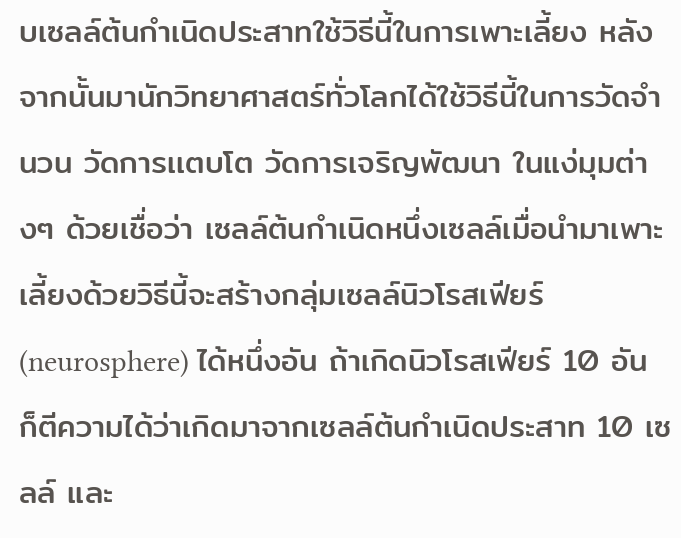บเซลล์ต้นกำเนิดประสาทใช้วิธีนี้ในการเพาะเลี้ยง หลังจากนั้นมานักวิทยาศาสตร์ทั่วโลกได้ใช้วิธีนี้ในการวัดจำนวน วัดการเเตบโต วัดการเจริญพัฒนา ในแง่มุมต่างๆ ด้วยเชื่อว่า เซลล์ต้นกำเนิดหนึ่งเซลล์เมื่อนำมาเพาะเลี้ยงด้วยวิธีนี้จะสร้างกลุ่มเซลล์นิวโรสเฟียร์ (neurosphere) ได้หนึ่งอัน ถ้าเกิดนิวโรสเฟียร์ 10 อัน ก็ตีความได้ว่าเกิดมาจากเซลล์ต้นกำเนิดประสาท 10 เซลล์ และ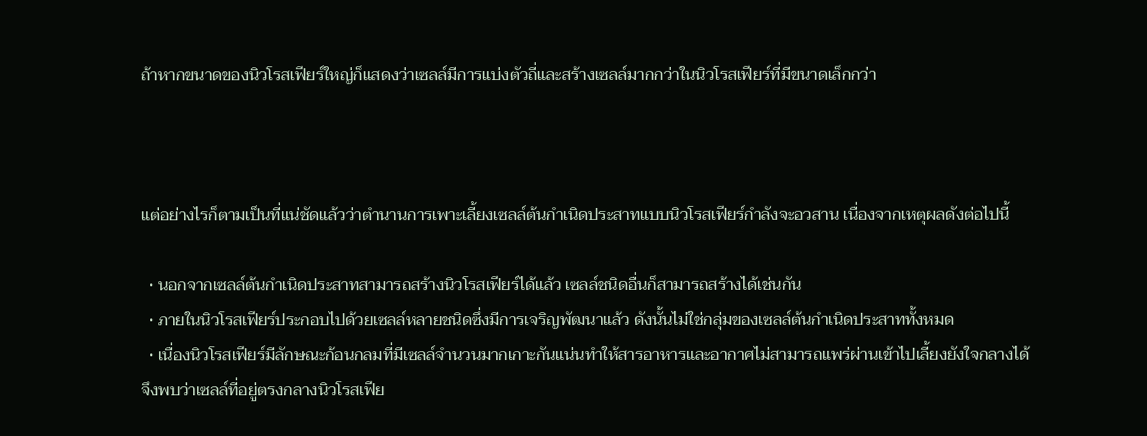ถ้าหากขนาดของนิวโรสเฟียร์ใหญ่ก็แสดงว่าเซลล์มีการแบ่งตัวถี่และสร้างเซลล์มากกว่าในนิวโรสเฟียร์ที่มีขนาดเล็กกว่า



แต่อย่างไรก็ตามเป็นที่แน่ชัดแล้วว่าตำนานการเพาะเลี้ยงเซลล์ต้นกำเนิดประสาทแบบนิวโรสเฟียร์กำลังจะอวสาน เนื่องจากเหตุผลดังต่อไปนี้

  • นอกจากเซลล์ต้นกำเนิดประสาทสามารถสร้างนิวโรสเฟียร์ได้แล้ว เซลล์ชนิดอื่นก็สามารถสร้างได้เช่นกัน
  • ภายในนิวโรสเฟียร์ประกอบไปด้วยเซลล์หลายชนิดซึ่งมีการเจริญพัฒนาแล้ว ดังนั้นไม่ใช่กลุ่มของเซลล์ต้นกำเนิดประสาททั้งหมด
  • เนื่องนิวโรสเฟียร์มีลักษณะก้อนกลมที่มีเซลล์จำนวนมากเกาะกันแน่นทำให้สารอาหารและอากาศไม่สามารถแพร่ผ่านเข้าไปเลี้ยงยังใจกลางได้ จึงพบว่าเซลล์ที่อยู่ตรงกลางนิวโรสเฟีย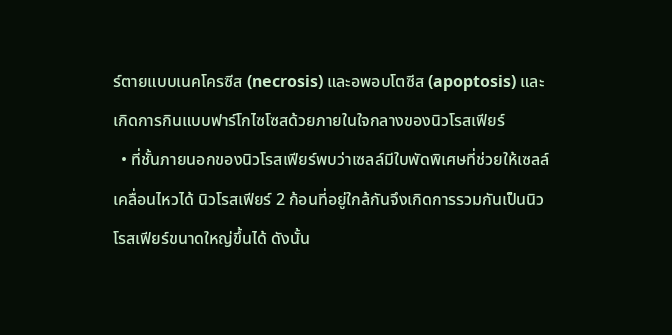ร์ตายแบบเนคโครซีส (necrosis) และอพอบโตซีส (apoptosis) และเกิดการกินแบบฟาร์โกไซโซสด้วยภายในใจกลางของนิวโรสเฟียร์
  • ที่ชั้นภายนอกของนิวโรสเฟียร์พบว่าเซลล์มีใบพัดพิเศษที่ช่วยให้เซลล์เคลื่อนไหวได้ นิวโรสเฟียร์ 2 ก้อนที่อยู่ใกล้กันจึงเกิดการรวมกันเป็นนิวโรสเฟียร์ขนาดใหญ่ขึ้นได้ ดังนั้น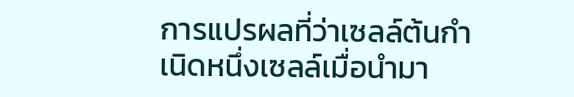การแปรผลที่ว่าเซลล์ต้นกำเนิดหนึ่งเซลล์เมื่อนำมา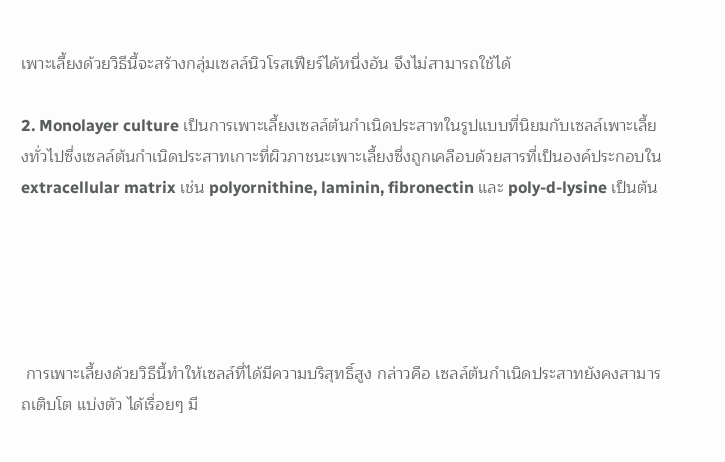เพาะเลี้ยงด้วยวิธีนี้จะสร้างกลุ่มเซลล์นิวโรสเฟียร์ได้หนึ่งอัน จึงไม่สามารถใช้ได้

2. Monolayer culture เป็นการเพาะเลี้ยงเซลล์ต้นกำเนิดประสาทในรูปแบบที่นิยมกับเซลล์เพาะเลี้ยงทั่วไปซึ่งเซลล์ต้นกำเนิดประสาทเกาะที่ผิวภาชนะเพาะเลี้ยงซึ่งถูกเคลือบด้วยสารที่เป็นองค์ประกอบใน extracellular matrix เช่น polyornithine, laminin, fibronectin และ poly-d-lysine เป็นต้น





 การเพาะเลี้ยงด้วยวิธีนี้ทำให้เซลล์ที่ได้มีความบริสุทธิ์สูง กล่าวคือ เซลล์ต้นกำเนิดประสาทยังคงสามารถเติบโต แบ่งตัว ได้เรื่อยๆ มี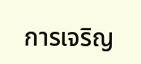การเจริญ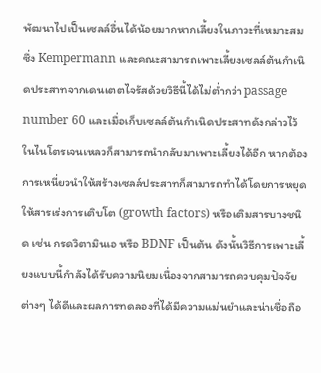พัฒนาไปเป็นเซลล์อื่นได้น้อยมากหากเลี้ยงในภาวะที่เหมาะสม ซึ่ง Kempermann และคณะสามารถเพาะเลี้ยงเซลล์ต้นกำเนิดประสาทจากเดนเตตไจรัสด้วยวิธีนี้ได้ไม่ต่ำกว่า passage number 60 และเมื่อเก็บเซลล์ต้นกำเนิดประสาทดังกล่าวไว้ในไนโตรเจนเหลวก็สามารถนำกลับมาเพาะเลี้ยงได้อีก หากต้องการเหนี่ยวนำให้สร้างเซลล์ประสาทก็สามารถทำได้โดยการหยุดให้สารเร่งการเติบโต (growth factors) หรือเติมสารบางชนิด เช่น กรดวิตามินเอ หรือ BDNF เป็นต้น ดังนั้นวิธีการเพาะเลี้ยงแบบนี้กำลังได้รับความนิยมเนื่องจากสามารถควบคุมปัจจัยต่างๆ ได้ดีและผลการทดลองที่ได้มีความแม่นยำและน่าเชื่อถือ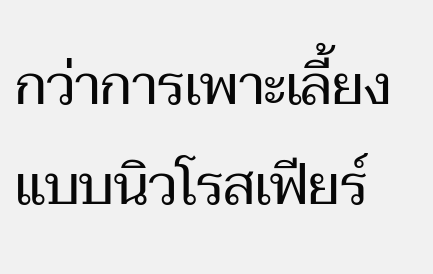กว่าการเพาะเลี้ยงแบบนิวโรสเฟียร์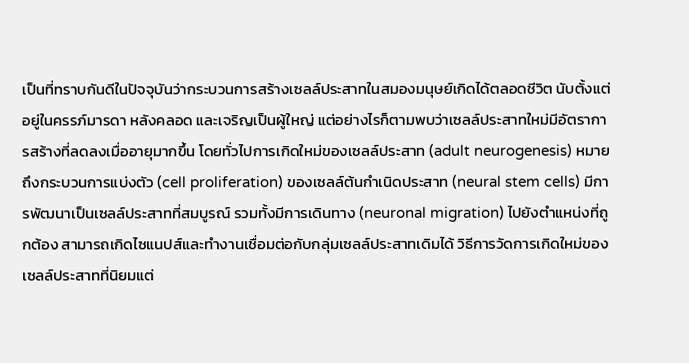เป็นที่ทราบกันดีในปัจจุบันว่ากระบวนการสร้างเซลล์ประสาทในสมองมนุษย์เกิดได้ตลอดชีวิต นับตั้งแต่อยู่ในครรภ์มารดา หลังคลอด และเจริญเป็นผู้ใหญ่ แต่อย่างไรก็ตามพบว่าเซลล์ประสาทใหม่มีอัตราการสร้างที่ลดลงเมื่ออายุมากขึ้น โดยทั่วไปการเกิดใหม่ของเซลล์ประสาท (adult neurogenesis) หมายถึงกระบวนการแบ่งตัว (cell proliferation) ของเซลล์ต้นกำเนิดประสาท (neural stem cells) มีการพัฒนาเป็นเซลล์ประสาทที่สมบูรณ์ รวมทั้งมีการเดินทาง (neuronal migration) ไปยังตำแหน่งที่ถูกต้อง สามารถเกิดไซแนปส์และทำงานเชื่อมต่อกับกลุ่มเซลล์ประสาทเดิมได้ วิธีการวัดการเกิดใหม่ของเซลล์ประสาทที่นิยมแต่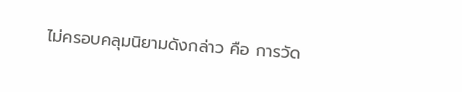ไม่ครอบคลุมนิยามดังกล่าว คือ การวัด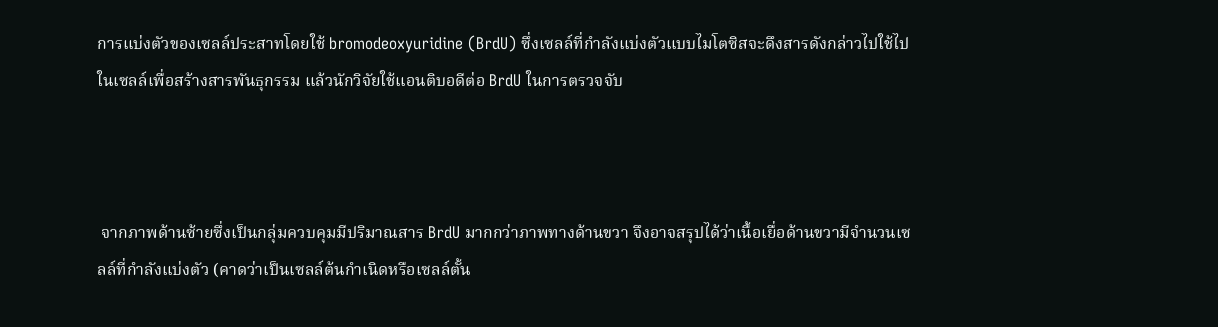การแบ่งตัวของเซลล์ประสาทโดยใช้ bromodeoxyuridine (BrdU) ซึ่งเซลล์ที่กำลังแบ่งตัวแบบไมโตซิสจะดึงสารดังกล่าวไปใช้ไปในเซลล์เพื่อสร้างสารพันธุกรรม แล้วนักวิจัยใช้แอนติบอดีต่อ BrdU ในการตรวจจับ



 จากภาพด้านซ้ายซึ่งเป็นกลุ่มควบคุมมีปริมาณสาร BrdU มากกว่าภาพทางด้านขวา จึงอาจสรุปได้ว่าเนื้อเยื่อด้านขวามีจำนวนเซลล์ที่กำลังแบ่งตัว (คาดว่าเป็นเซลล์ต้นกำเนิดหรือเซลล์ตั้น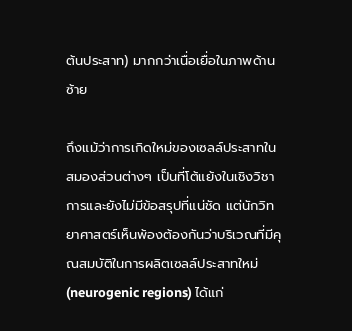ต้นประสาท) มากกว่าเนื่อเยื่อในภาพด้านซ้าย

ถึงแม้ว่าการเกิดใหม่ของเซลล์ประสาทในสมองส่วนต่างๆ เป็นที่โต้แย้งในเชิงวิชาการและยังไม่มีข้อสรุปที่แน่ชัด แต่นักวิทยาศาสตร์เห็นพ้องต้องกันว่าบริเวณที่มีคุณสมบัติในการผลิตเซลล์ประสาทใหม่ (neurogenic regions) ได้แก่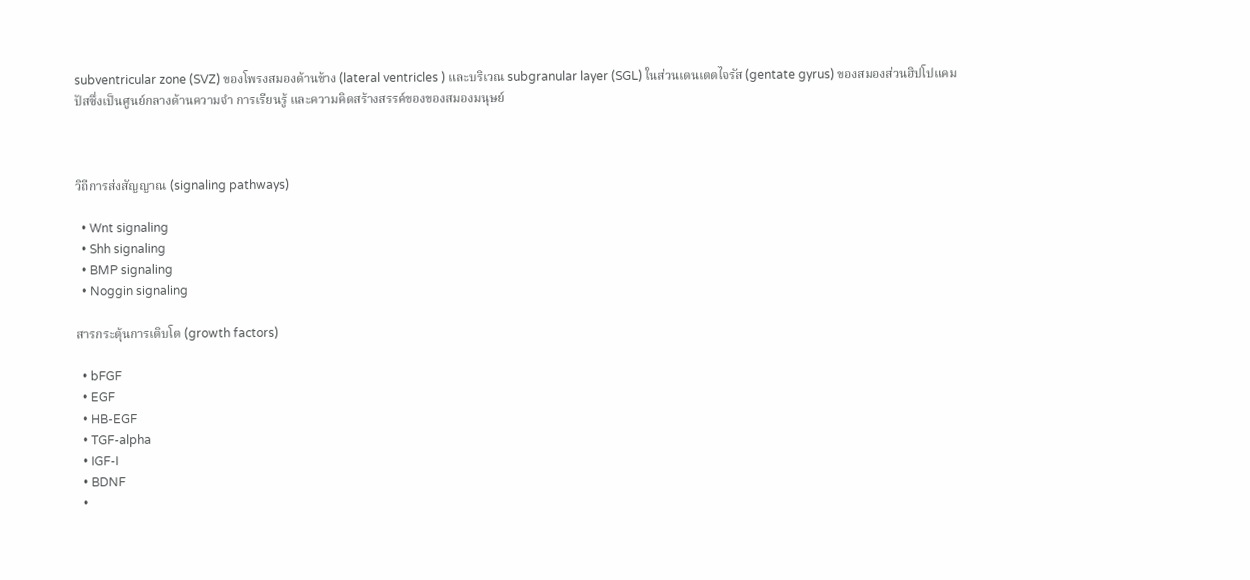subventricular zone (SVZ) ของโพรงสมองด้านข้าง (lateral ventricles ) และบริเวณ subgranular layer (SGL) ในส่วนเดนเตตไจรัส (gentate gyrus) ของสมองส่วนฮิปโปแคมปัสซึ่งเป็นศูนย์กลางด้านความจำ การเรียนรู้ และความคิดสร้างสรรค์ของของสมองมนุษย์



วิถีการส่งสัญญาณ (signaling pathways)

  • Wnt signaling
  • Shh signaling
  • BMP signaling
  • Noggin signaling

สารกระตุ้นการเติบโต (growth factors)

  • bFGF
  • EGF
  • HB-EGF
  • TGF-alpha
  • IGF-I
  • BDNF
  •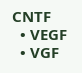CNTF
  • VEGF
  • VGF